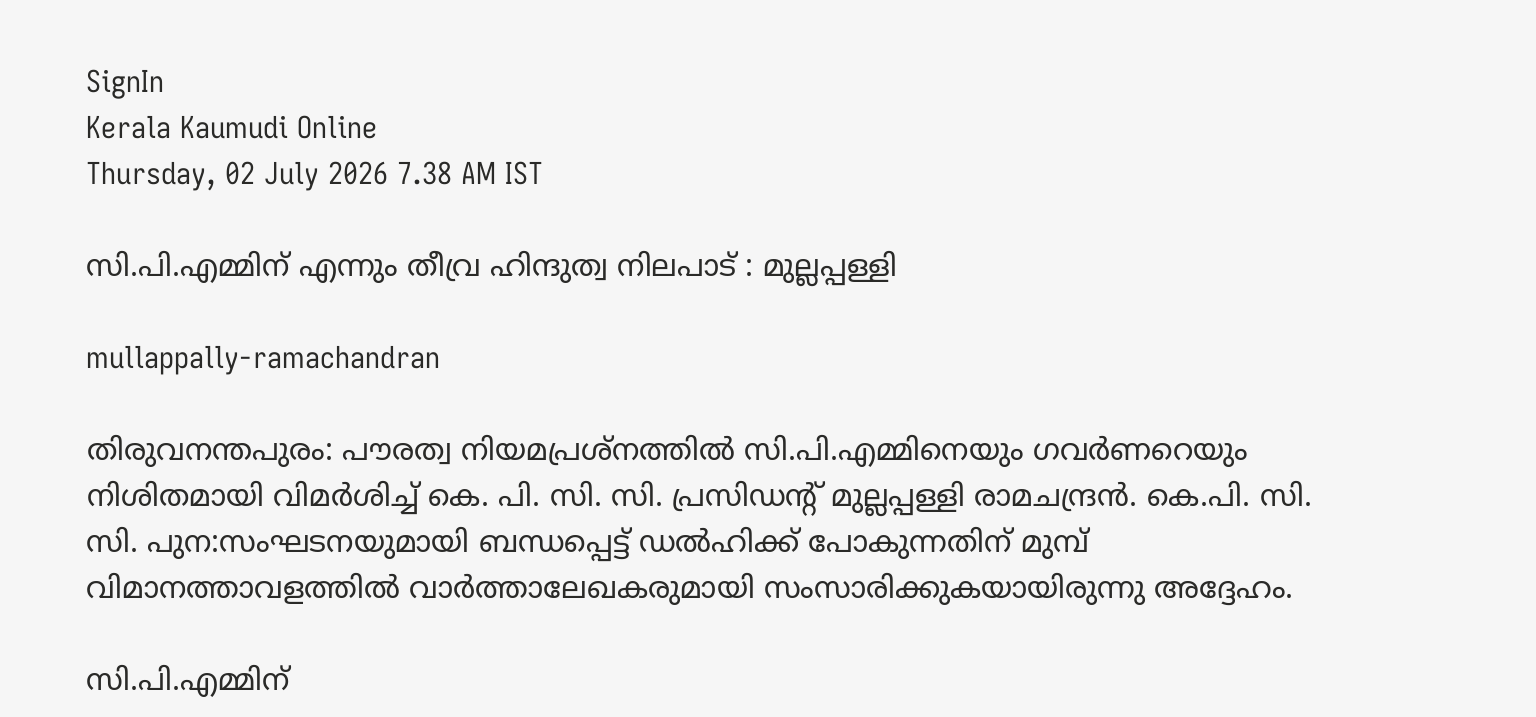SignIn
Kerala Kaumudi Online
Thursday, 02 July 2026 7.38 AM IST

സി.പി.എമ്മിന് എന്നും തീവ്ര ഹിന്ദുത്വ നിലപാട് : മുല്ലപ്പള്ളി

mullappally-ramachandran

തിരുവനന്തപുരം: പൗരത്വ നിയമപ്രശ്നത്തിൽ സി.പി.എമ്മിനെയും ഗവർണറെയും നിശിതമായി വിമർശിച്ച് കെ. പി. സി. സി. പ്രസിഡന്റ് മുല്ലപ്പള്ളി രാമചന്ദ്രൻ. കെ.പി. സി. സി. പുന:സംഘടനയുമായി ബന്ധപ്പെട്ട് ഡൽഹിക്ക് പോകുന്നതിന് മുമ്പ് വിമാനത്താവളത്തിൽ വാർത്താലേഖകരുമായി സംസാരിക്കുകയായിരുന്നു അദ്ദേഹം.

സി.പി.എമ്മിന്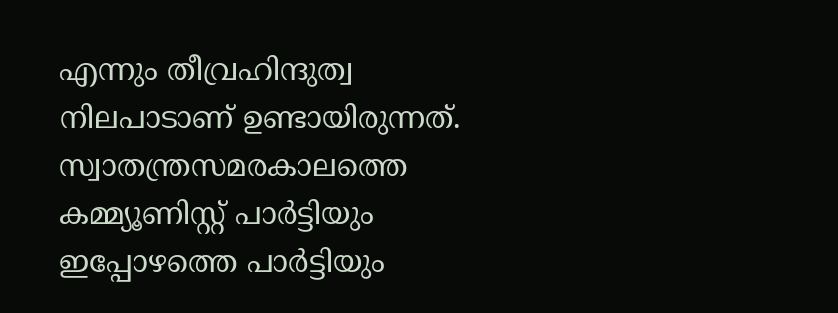എന്നും തീവ്രഹിന്ദുത്വ നിലപാടാണ് ഉണ്ടായിരുന്നത്. സ്വാതന്ത്രസമരകാലത്തെ കമ്മ്യൂണിസ്റ്റ് പാർട്ടിയും ഇപ്പോഴത്തെ പാർട്ടിയും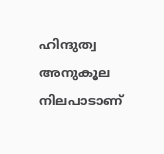ഹിന്ദുത്വ അനുകൂല നിലപാടാണ്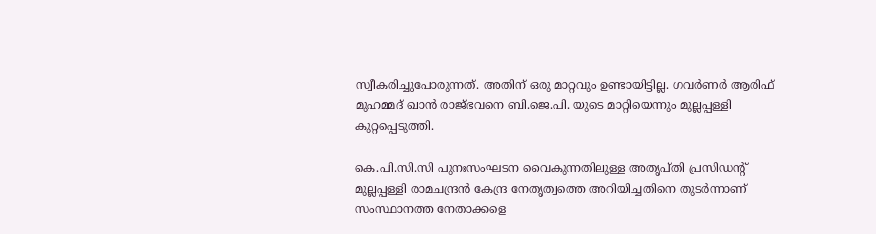സ്വീകരിച്ചുപോരുന്നത്. അതിന് ഒരു മാറ്റവും ഉണ്ടായിട്ടില്ല. ഗവർണർ ആരിഫ് മുഹമ്മദ് ഖാൻ രാജ്ഭവനെ ബി.ജെ.പി. യുടെ മാറ്റിയെന്നും മുല്ലപ്പള്ളി കുറ്റപ്പെടുത്തി.

കെ.പി.സി.സി പുനഃസംഘടന വൈകുന്നതിലുള്ള അതൃപ്തി പ്രസിഡന്റ് മുല്ലപ്പള്ളി രാമചന്ദ്രൻ കേന്ദ്ര നേതൃത്വത്തെ അറിയിച്ചതിനെ തുടർന്നാണ് സംസ്ഥാനത്ത നേതാക്കളെ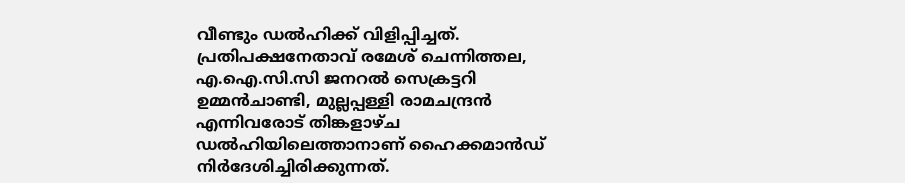വീണ്ടും ഡൽഹിക്ക് വിളിപ്പിച്ചത്. പ്രതിപക്ഷനേതാവ് രമേശ് ചെന്നിത്തല, എ.ഐ.സി.സി ജനറൽ സെക്രട്ടറി ഉമ്മൻചാണ്ടി, മുല്ലപ്പള്ളി രാമചന്ദ്രൻ എന്നിവരോട് തിങ്കളാഴ്ച ഡൽഹിയിലെത്താനാണ് ഹൈക്കമാൻഡ് നിർദേശിച്ചിരിക്കുന്നത്.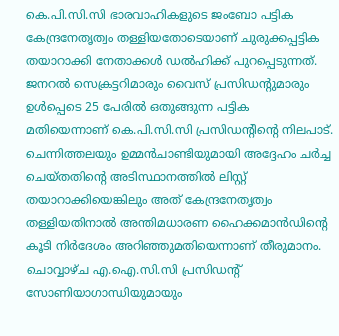കെ.പി.സി.സി ഭാരവാഹികളുടെ ജംബോ പട്ടിക കേന്ദ്രനേതൃത്വം തള്ളിയതോടെയാണ് ചുരുക്കപ്പട്ടിക തയാറാക്കി നേതാക്കൾ ഡൽഹിക്ക് പുറപ്പെടുന്നത്. ജനറൽ സെക്രട്ടറിമാരും വൈസ് പ്രസിഡന്റുമാരും ഉൾപ്പെടെ 25 പേരിൽ ഒതുങ്ങുന്ന പട്ടിക മതിയെന്നാണ് കെ.പി.സി.സി പ്രസിഡന്റിന്റെ നിലപാട്. ചെന്നിത്തലയും ഉമ്മൻചാണ്ടിയുമായി അദ്ദേഹം ചർച്ച ചെയ്തതിന്റെ അടിസ്ഥാനത്തിൽ ലിസ്റ്റ് തയാറാക്കിയെങ്കിലും അത് കേന്ദ്രനേതൃത്വം തള്ളിയതിനാൽ അന്തിമധാരണ ഹൈക്കമാൻഡിന്റെ കൂടി നിർദേശം അറിഞ്ഞുമതിയെന്നാണ് തീരുമാനം. ചൊവ്വാഴ്ച എ.ഐ.സി.സി പ്രസിഡന്റ് സോണിയാഗാന്ധിയുമായും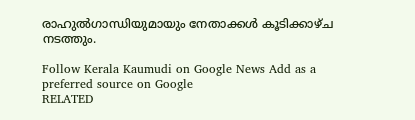രാഹുൽഗാന്ധിയുമായും നേതാക്കൾ കൂടിക്കാഴ്ച നടത്തും.

Follow Kerala Kaumudi on Google News Add as a preferred source on Google
RELATED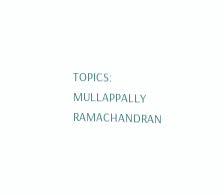TOPICS: MULLAPPALLY RAMACHANDRAN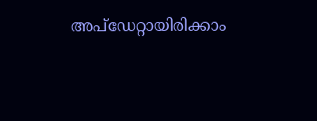അപ്ഡേറ്റായിരിക്കാം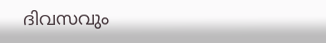ദിവസവും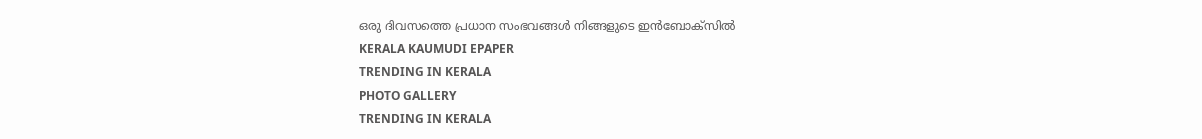ഒരു ദിവസത്തെ പ്രധാന സംഭവങ്ങൾ നിങ്ങളുടെ ഇൻബോക്സിൽ
KERALA KAUMUDI EPAPER
TRENDING IN KERALA
PHOTO GALLERY
TRENDING IN KERALA